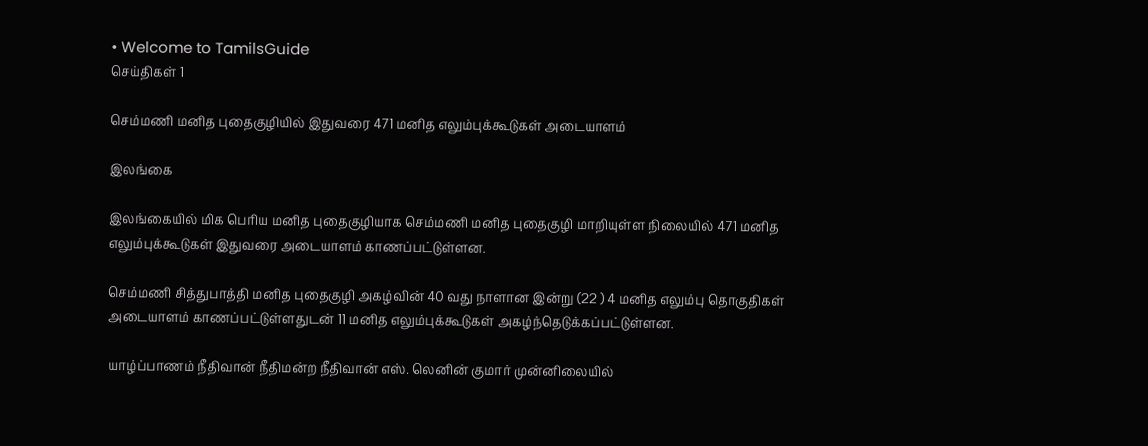• Welcome to TamilsGuide
செய்திகள் 1

செம்மணி மனித புதைகுழியில் இதுவரை 471 மனித எலும்புக்கூடுகள் அடையாளம்

இலங்கை

இலங்கையில் மிக பெரிய மனித புதைகுழியாக செம்மணி மனித புதைகுழி மாறியுள்ள நிலையில் 471 மனித எலும்புக்கூடுகள் இதுவரை அடையாளம் காணப்பட்டுள்ளன.

செம்மணி சித்துபாத்தி மனித புதைகுழி அகழ்வின் 40 வது நாளான இன்று (22 ) 4 மனித எலும்பு தொகுதிகள் அடையாளம் காணப்பட்டுள்ளதுடன் 11 மனித எலும்புக்கூடுகள் அகழ்ந்தெடுக்கப்பட்டுள்ளன.

யாழ்ப்பாணம் நீதிவான் நீதிமன்ற நீதிவான் எஸ். லெனின் குமார் முன்னிலையில்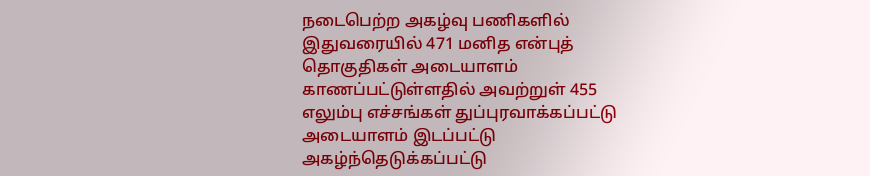நடைபெற்ற அகழ்வு பணிகளில் இதுவரையில் 471 மனித என்புத் தொகுதிகள் அடையாளம் காணப்பட்டுள்ளதில் அவற்றுள் 455 எலும்பு எச்சங்கள் துப்புரவாக்கப்பட்டு அடையாளம் இடப்பட்டு அகழ்ந்தெடுக்கப்பட்டு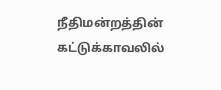நீதிமன்றத்தின் கட்டுக்காவலில்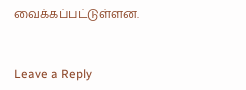வைக்கப்பட்டுள்ளன.


Leave a Reply